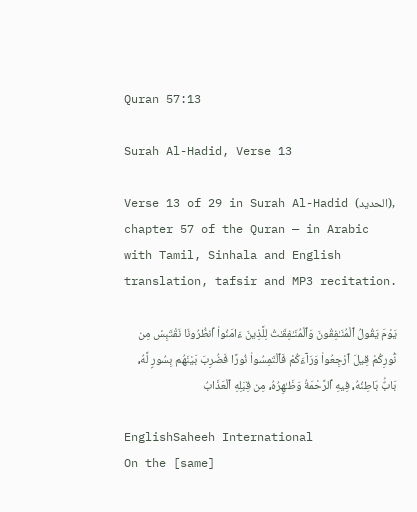Quran 57:13

Surah Al-Hadid, Verse 13

Verse 13 of 29 in Surah Al-Hadid (الحديد), chapter 57 of the Quran — in Arabic with Tamil, Sinhala and English translation, tafsir and MP3 recitation.

يَوْمَ يَقُولُ ٱلْمُنَـٰفِقُونَ وَٱلْمُنَـٰفِقَـٰتُ لِلَّذِينَ ءَامَنُوا۟ ٱنظُرُونَا نَقْتَبِسْ مِن نُّورِكُمْ قِيلَ ٱرْجِعُوا۟ وَرَآءَكُمْ فَٱلْتَمِسُوا۟ نُورًا فَضُرِبَ بَيْنَهُم بِسُورٍ لَّهُۥ بَابٌۢ بَاطِنُهُۥ فِيهِ ٱلرَّحْمَةُ وَظَـٰهِرُهُۥ مِن قِبَلِهِ ٱلْعَذَابُ

EnglishSaheeh International
On the [same]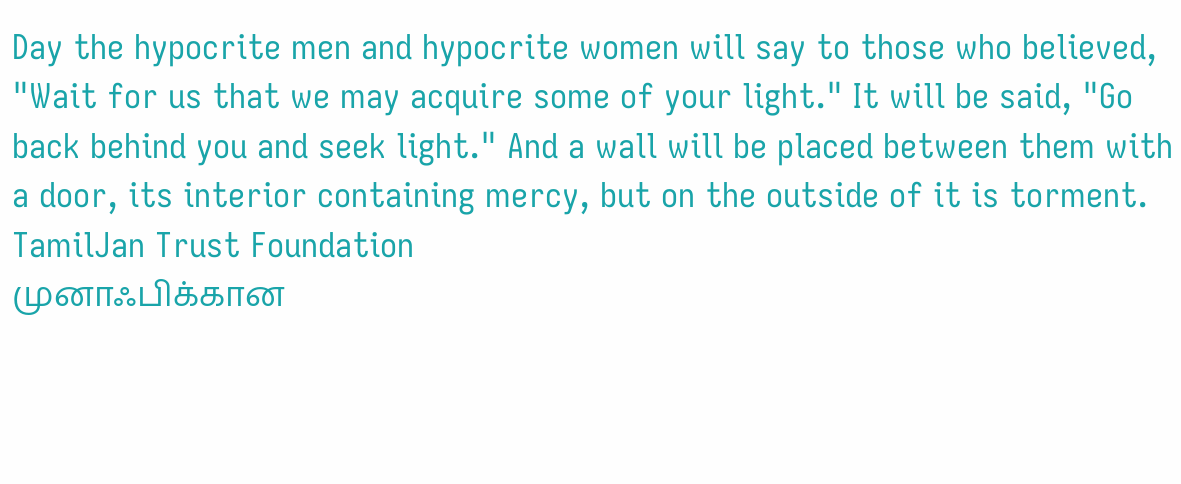Day the hypocrite men and hypocrite women will say to those who believed, "Wait for us that we may acquire some of your light." It will be said, "Go back behind you and seek light." And a wall will be placed between them with a door, its interior containing mercy, but on the outside of it is torment.
TamilJan Trust Foundation
முனாஃபிக்கான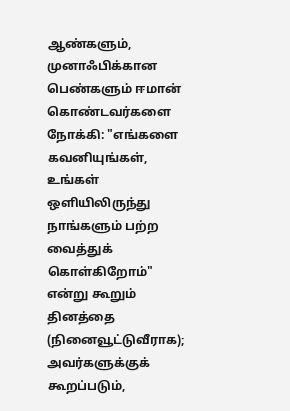ஆண்களும், முனாஃபிக்கான பெண்களும் ஈமான் கொண்டவர்களை நோக்கி: "எங்களை கவனியுங்கள், உங்கள் ஒளியிலிருந்து நாங்களும் பற்ற வைத்துக் கொள்கிறோம்" என்று கூறும் தினத்தை (நினைவூட்டுவீராக); அவர்களுக்குக் கூறப்படும்,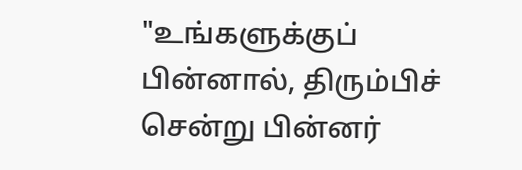"உங்களுக்குப் பின்னால், திரும்பிச் சென்று பின்னர்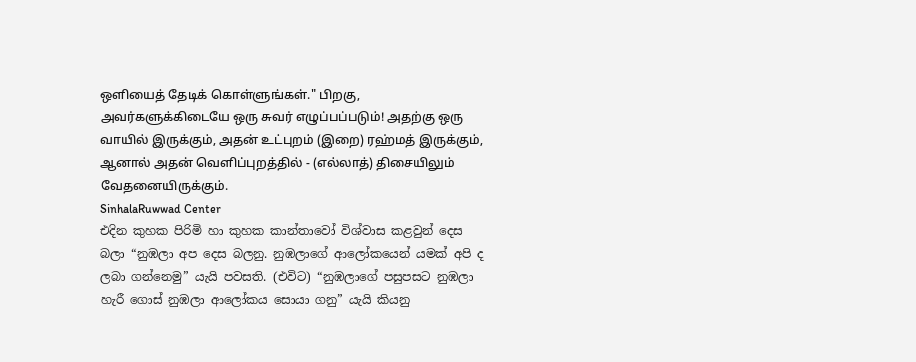ஒளியைத் தேடிக் கொள்ளுங்கள்." பிறகு, அவர்களுக்கிடையே ஒரு சுவர் எழுப்பப்படும்! அதற்கு ஒரு வாயில் இருக்கும், அதன் உட்புறம் (இறை) ரஹ்மத் இருக்கும், ஆனால் அதன் வெளிப்புறத்தில் - (எல்லாத்) திசையிலும் வேதனையிருக்கும்.
SinhalaRuwwad Center
එදින කුහක පිරිමි හා කුහක කාන්තාවෝ විශ්වාස කළවුන් දෙස බලා “නුඹලා අප දෙස බලනු. නුඹලාගේ ආලෝකයෙන් යමක් අපි ද ලබා ගන්නෙමු” යැයි පවසති. (එවිට) “නුඹලාගේ පසුපසට නුඹලා හැරී ගොස් නුඹලා ආලෝකය සොයා ගනු” යැයි කියනු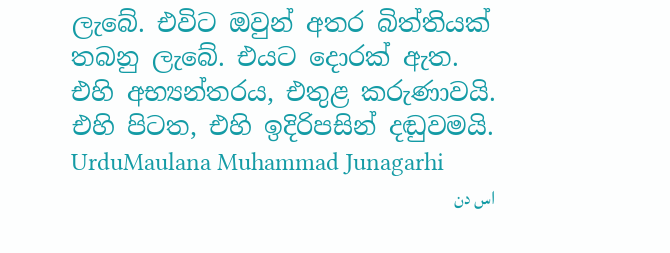ලැබේ. එවිට ඔවුන් අතර බිත්තියක් තබනු ලැබේ. එයට දොරක් ඇත. එහි අභ්‍යන්තරය, එතුළ කරුණාවයි. එහි පිටත, එහි ඉදිරිපසින් දඬුවමයි.
UrduMaulana Muhammad Junagarhi
اس دن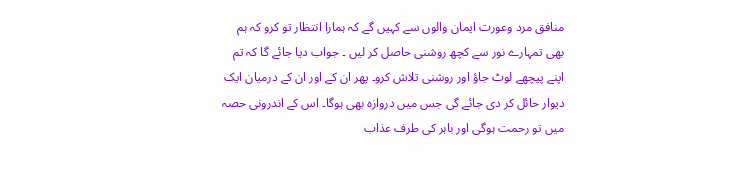منافق مرد وعورت ایمان والوں سے کہیں گے کہ ہمارا انتظار تو کرو کہ ہم بھی تمہارے نور سے کچھ روشنی حاصل کر لیں ۔ جواب دیا جائے گا کہ تم اپنے پیچھے لوٹ جاؤ اور روشنی تلاش کرو۔ پھر ان کے اور ان کے درمیان ایک دیوار حائل کر دی جائے گی جس میں دروازه بھی ہوگا۔ اس کے اندرونی حصہ میں تو رحمت ہوگی اور باہر کی طرف عذاب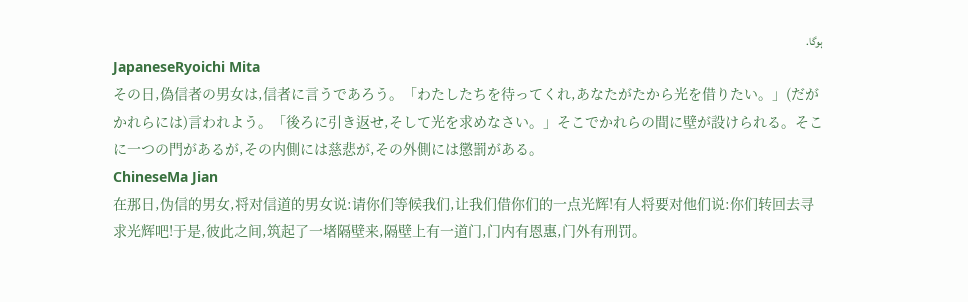ہوگا.
JapaneseRyoichi Mita
その日,偽信者の男女は,信者に言うであろう。「わたしたちを待ってくれ,あなたがたから光を借りたい。」(だがかれらには)言われよう。「後ろに引き返せ,そして光を求めなさい。」そこでかれらの間に壁が設けられる。そこに一つの門があるが,その内側には慈悲が,その外側には懲罰がある。
ChineseMa Jian
在那日,伪信的男女,将对信道的男女说:请你们等候我们,让我们借你们的一点光辉!有人将要对他们说:你们转回去寻求光辉吧!于是,彼此之间,筑起了一堵隔壁来,隔壁上有一道门,门内有恩惠,门外有刑罚。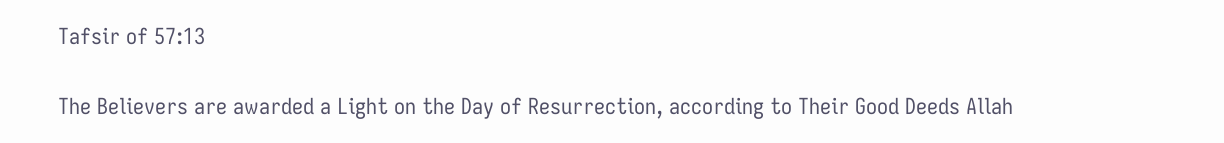Tafsir of 57:13

The Believers are awarded a Light on the Day of Resurrection, according to Their Good Deeds Allah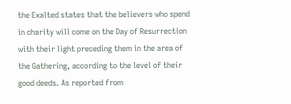the Exalted states that the believers who spend in charity will come on the Day of Resurrection with their light preceding them in the area of the Gathering, according to the level of their good deeds. As reported from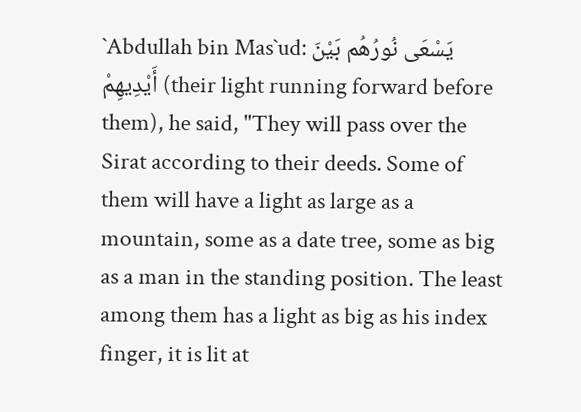`Abdullah bin Mas`ud: يَسْعَى نُورُهُم بَيْنَ أَيْدِيهِمْ (their light running forward before them), he said, "They will pass over the Sirat according to their deeds. Some of them will have a light as large as a mountain, some as a date tree, some as big as a man in the standing position. The least among them has a light as big as his index finger, it is lit at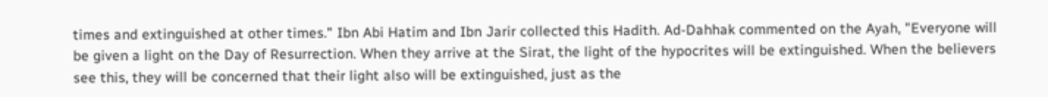times and extinguished at other times." Ibn Abi Hatim and Ibn Jarir collected this Hadith. Ad-Dahhak commented on the Ayah, "Everyone will be given a light on the Day of Resurrection. When they arrive at the Sirat, the light of the hypocrites will be extinguished. When the believers see this, they will be concerned that their light also will be extinguished, just as the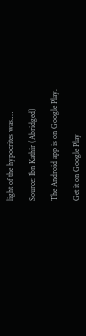light of the hypocrites was.…

Source: Ibn Kathir (Abridged)

The Android app is on Google Play.

Get it on Google Play